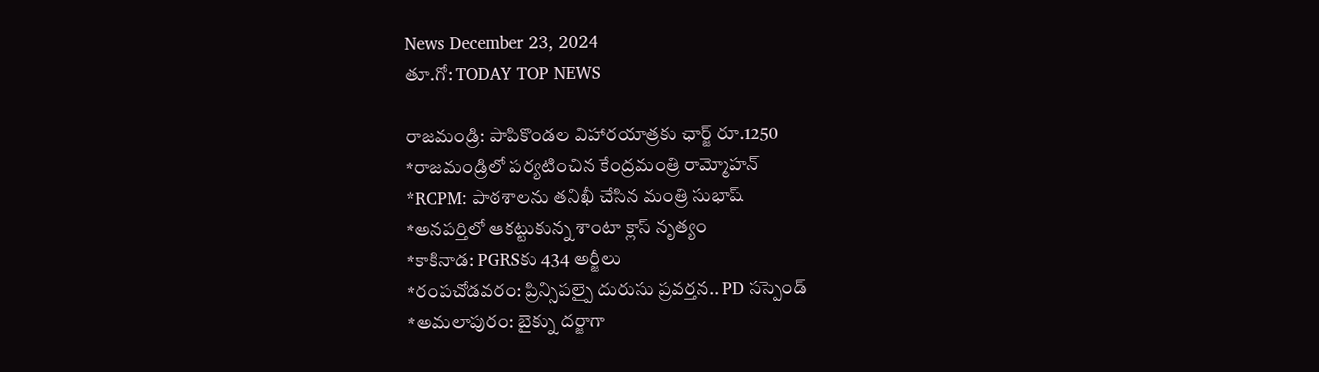News December 23, 2024
తూ.గో: TODAY TOP NEWS

రాజమండ్రి: పాపికొండల విహారయాత్రకు ఛార్జ్ రూ.1250
*రాజమండ్రిలో పర్యటించిన కేంద్రమంత్రి రామ్మోహన్
*RCPM: పాఠశాలను తనిఖీ చేసిన మంత్రి సుభాష్
*అనపర్తిలో ఆకట్టుకున్న శాంటా క్లాస్ నృత్యం
*కాకినాడ: PGRSకు 434 అర్జీలు
*రంపచోడవరం: ప్రిన్సిపల్పై దురుసు ప్రవర్తన.. PD సస్పెండ్
*అమలాపురం: బైక్ను దర్జాగా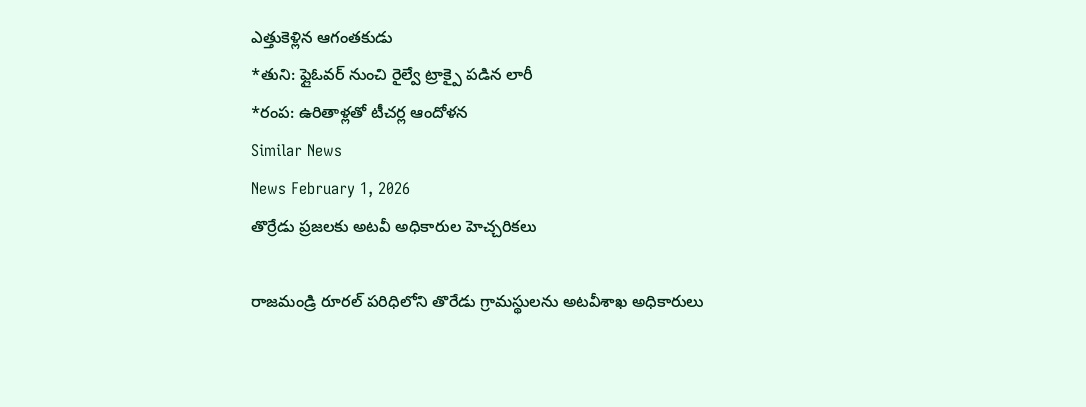ఎత్తుకెళ్లిన ఆగంతకుడు
*తుని: ఫ్లైఓవర్ నుంచి రైల్వే ట్రాక్పై పడిన లారీ
*రంప: ఉరితాళ్లతో టీచర్ల ఆందోళన
Similar News
News February 1, 2026
తొర్రేడు ప్రజలకు అటవీ అధికారుల హెచ్చరికలు

రాజమండ్రి రూరల్ పరిధిలోని తొరేడు గ్రామస్థులను అటవీశాఖ అధికారులు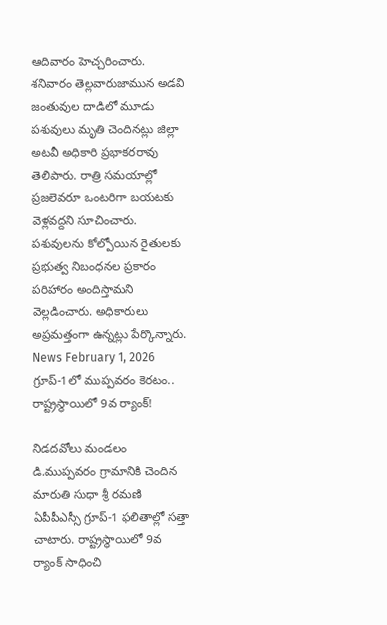ఆదివారం హెచ్చరించారు. శనివారం తెల్లవారుజామున అడవి జంతువుల దాడిలో మూడు పశువులు మృతి చెందినట్లు జిల్లా అటవీ అధికారి ప్రభాకరరావు తెలిపారు. రాత్రి సమయాల్లో ప్రజలెవరూ ఒంటరిగా బయటకు వెళ్లవద్దని సూచించారు. పశువులను కోల్పోయిన రైతులకు ప్రభుత్వ నిబంధనల ప్రకారం పరిహారం అందిస్తామని వెల్లడించారు. అధికారులు అప్రమత్తంగా ఉన్నట్లు పేర్కొన్నారు.
News February 1, 2026
గ్రూప్-1లో ముప్పవరం కెరటం.. రాష్ట్రస్థాయిలో 9వ ర్యాంక్!

నిడదవోలు మండలం డి.ముప్పవరం గ్రామానికి చెందిన మారుతి సుధా శ్రీ రమణి ఏపీపీఎస్సీ గ్రూప్-1 ఫలితాల్లో సత్తా చాటారు. రాష్ట్రస్థాయిలో 9వ ర్యాంక్ సాధించి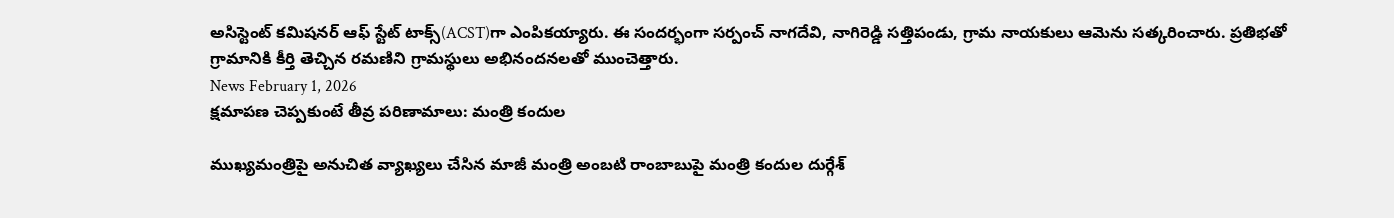అసిస్టెంట్ కమిషనర్ ఆఫ్ స్టేట్ టాక్స్(ACST)గా ఎంపికయ్యారు. ఈ సందర్భంగా సర్పంచ్ నాగదేవి, నాగిరెడ్డి సత్తిపండు, గ్రామ నాయకులు ఆమెను సత్కరించారు. ప్రతిభతో గ్రామానికి కీర్తి తెచ్చిన రమణిని గ్రామస్థులు అభినందనలతో ముంచెత్తారు.
News February 1, 2026
క్షమాపణ చెప్పకుంటే తీవ్ర పరిణామాలు: మంత్రి కందుల

ముఖ్యమంత్రిపై అనుచిత వ్యాఖ్యలు చేసిన మాజీ మంత్రి అంబటి రాంబాబుపై మంత్రి కందుల దుర్గేశ్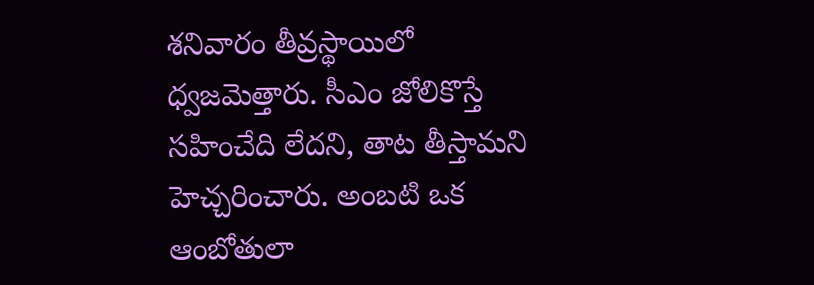శనివారం తీవ్రస్థాయిలో ధ్వజమెత్తారు. సీఎం జోలికొస్తే సహించేది లేదని, తాట తీస్తామని హెచ్చరించారు. అంబటి ఒక ఆంబోతులా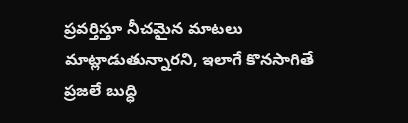ప్రవర్తిస్తూ నీచమైన మాటలు మాట్లాడుతున్నారని, ఇలాగే కొనసాగితే ప్రజలే బుద్ధి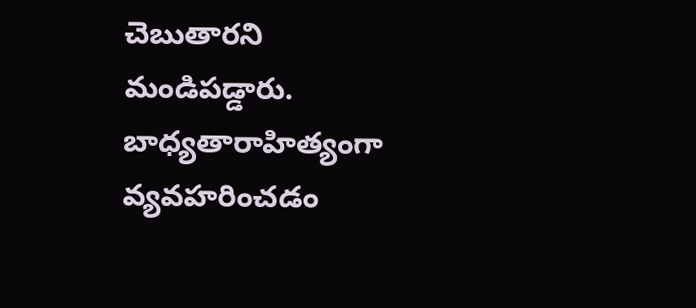చెబుతారని మండిపడ్డారు. బాధ్యతారాహిత్యంగా వ్యవహరించడం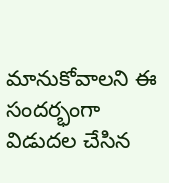మానుకోవాలని ఈ సందర్భంగా విడుదల చేసిన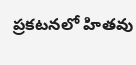ప్రకటనలో హితవు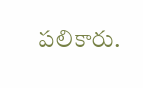పలికారు.